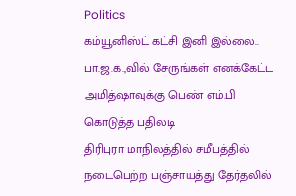Politics
கம்யூனிஸ்ட் கட்சி இனி இல்லை.. பா.ஜ.க.,வில் சேருங்கள் எனக்கேட்ட அமித்ஷாவுக்கு பெண் எம்.பி கொடுத்த பதிலடி
திரிபுரா மாநிலத்தில் சமீபத்தில் நடைபெற்ற பஞ்சாயத்து தேர்தலில்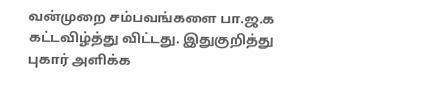வன்முறை சம்பவங்களை பா.ஜ.க கட்டவிழ்த்து விட்டது. இதுகுறித்து புகார் அளிக்க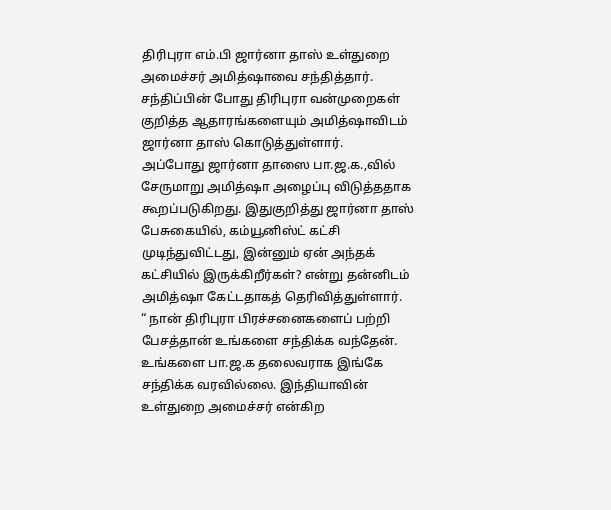திரிபுரா எம்.பி ஜார்னா தாஸ் உள்துறை அமைச்சர் அமித்ஷாவை சந்தித்தார். சந்திப்பின் போது திரிபுரா வன்முறைகள் குறித்த ஆதாரங்களையும் அமித்ஷாவிடம் ஜார்னா தாஸ் கொடுத்துள்ளார்.
அப்போது ஜார்னா தாஸை பா.ஜ.க.,வில் சேருமாறு அமித்ஷா அழைப்பு விடுத்ததாக கூறப்படுகிறது. இதுகுறித்து ஜார்னா தாஸ் பேசுகையில், கம்யூனிஸ்ட் கட்சி முடிந்துவிட்டது, இன்னும் ஏன் அந்தக் கட்சியில் இருக்கிறீர்கள்? என்று தன்னிடம் அமித்ஷா கேட்டதாகத் தெரிவித்துள்ளார்.
“ நான் திரிபுரா பிரச்சனைகளைப் பற்றி பேசத்தான் உங்களை சந்திக்க வந்தேன். உங்களை பா.ஜ.க தலைவராக இங்கே சந்திக்க வரவில்லை. இந்தியாவின் உள்துறை அமைச்சர் என்கிற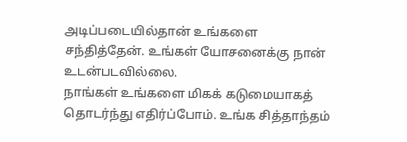அடிப்படையில்தான் உங்களை சந்தித்தேன். உங்கள் யோசனைக்கு நான் உடன்படவில்லை.
நாங்கள் உங்களை மிகக் கடுமையாகத் தொடர்ந்து எதிர்ப்போம். உங்க சித்தாந்தம்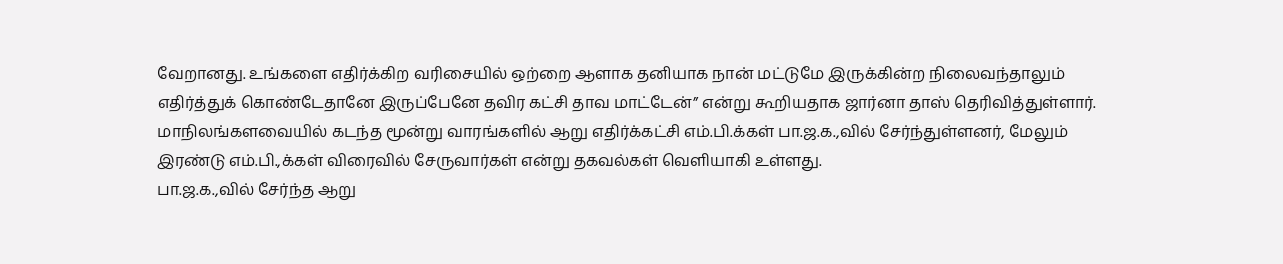வேறானது. உங்களை எதிர்க்கிற வரிசையில் ஒற்றை ஆளாக தனியாக நான் மட்டுமே இருக்கின்ற நிலைவந்தாலும் எதிர்த்துக் கொண்டேதானே இருப்பேனே தவிர கட்சி தாவ மாட்டேன்” என்று கூறியதாக ஜார்னா தாஸ் தெரிவித்துள்ளார்.
மாநிலங்களவையில் கடந்த மூன்று வாரங்களில் ஆறு எதிர்க்கட்சி எம்.பி.க்கள் பா.ஜ.க.,வில் சேர்ந்துள்ளனர், மேலும் இரண்டு எம்.பி.,க்கள் விரைவில் சேருவார்கள் என்று தகவல்கள் வெளியாகி உள்ளது.
பா.ஜ.க.,வில் சேர்ந்த ஆறு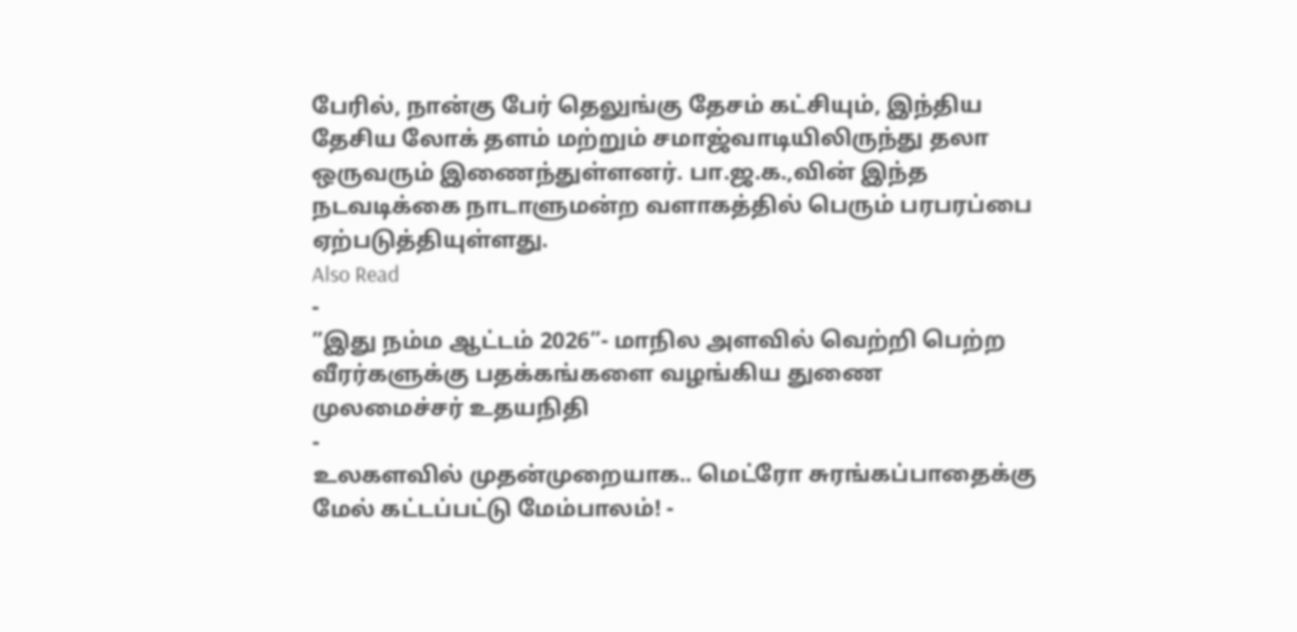பேரில், நான்கு பேர் தெலுங்கு தேசம் கட்சியும், இந்திய தேசிய லோக் தளம் மற்றும் சமாஜ்வாடியிலிருந்து தலா ஒருவரும் இணைந்துள்ளனர். பா.ஜ.க.,வின் இந்த நடவடிக்கை நாடாளுமன்ற வளாகத்தில் பெரும் பரபரப்பை ஏற்படுத்தியுள்ளது.
Also Read
-
”இது நம்ம ஆட்டம் 2026”- மாநில அளவில் வெற்றி பெற்ற வீரர்களுக்கு பதக்கங்களை வழங்கிய துணை முலமைச்சர் உதயநிதி
-
உலகளவில் முதன்முறையாக.. மெட்ரோ சுரங்கப்பாதைக்கு மேல் கட்டப்பட்டு மேம்பாலம்! -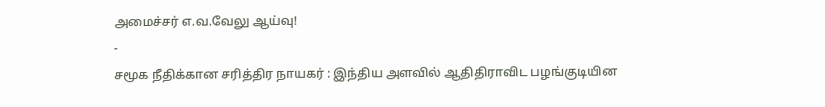அமைச்சர் எ.வ.வேலு ஆய்வு!
-
சமூக நீதிக்கான சரித்திர நாயகர் : இந்திய அளவில் ஆதிதிராவிட பழங்குடியின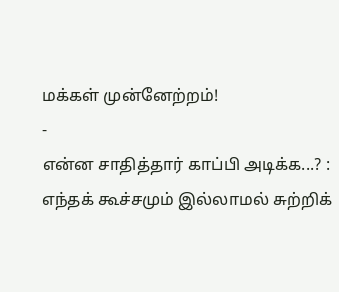மக்கள் முன்னேற்றம்!
-
என்ன சாதித்தார் காப்பி அடிக்க...? : எந்தக் கூச்சமும் இல்லாமல் சுற்றிக்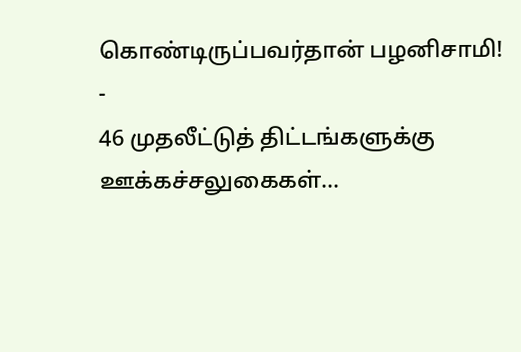கொண்டிருப்பவர்தான் பழனிசாமி!
-
46 முதலீட்டுத் திட்டங்களுக்கு ஊக்கச்சலுகைகள்...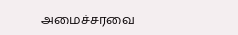அமைச்சரவை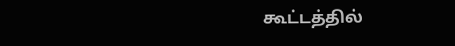கூட்டத்தில்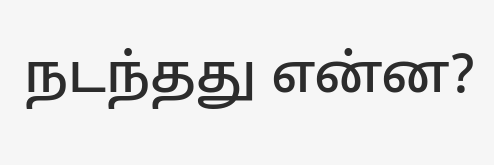நடந்தது என்ன?